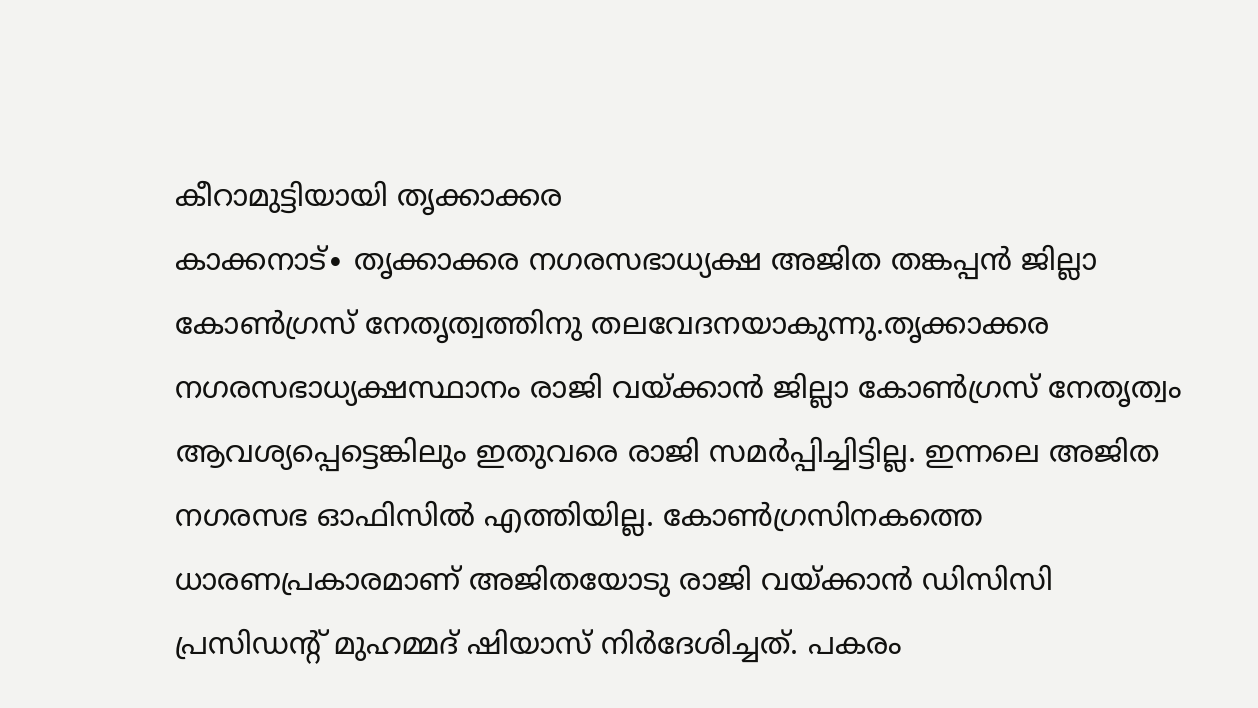കീറാമുട്ടിയായി തൃക്കാക്കര
കാക്കനാട്∙ തൃക്കാക്കര നഗരസഭാധ്യക്ഷ അജിത തങ്കപ്പൻ ജില്ലാ കോൺഗ്രസ് നേതൃത്വത്തിനു തലവേദനയാകുന്നു.തൃക്കാക്കര നഗരസഭാധ്യക്ഷസ്ഥാനം രാജി വയ്ക്കാൻ ജില്ലാ കോൺഗ്രസ് നേതൃത്വം ആവശ്യപ്പെട്ടെങ്കിലും ഇതുവരെ രാജി സമർപ്പിച്ചിട്ടില്ല. ഇന്നലെ അജിത നഗരസഭ ഓഫിസിൽ എത്തിയില്ല. കോൺഗ്രസിനകത്തെ ധാരണപ്രകാരമാണ് അജിതയോടു രാജി വയ്ക്കാൻ ഡിസിസി പ്രസിഡന്റ് മുഹമ്മദ് ഷിയാസ് നിർദേശിച്ചത്. പകരം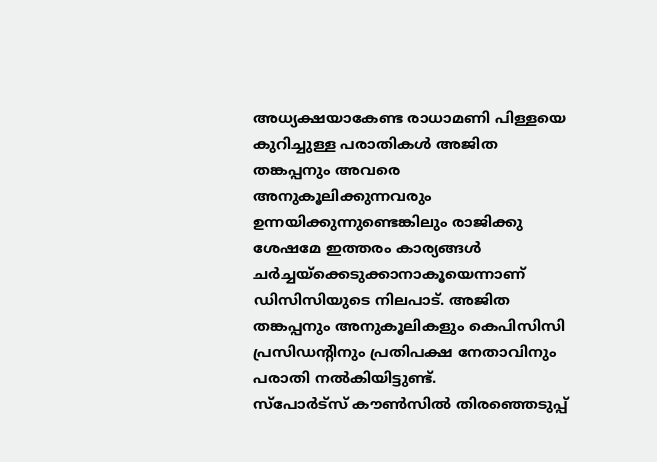അധ്യക്ഷയാകേണ്ട രാധാമണി പിള്ളയെ കുറിച്ചുള്ള പരാതികൾ അജിത തങ്കപ്പനും അവരെ അനുകൂലിക്കുന്നവരും ഉന്നയിക്കുന്നുണ്ടെങ്കിലും രാജിക്കു ശേഷമേ ഇത്തരം കാര്യങ്ങൾ ചർച്ചയ്ക്കെടുക്കാനാകൂയെന്നാണ് ഡിസിസിയുടെ നിലപാട്. അജിത തങ്കപ്പനും അനുകൂലികളും കെപിസിസി പ്രസിഡന്റിനും പ്രതിപക്ഷ നേതാവിനും പരാതി നൽകിയിട്ടുണ്ട്.
സ്പോർട്സ് കൗൺസിൽ തിരഞ്ഞെടുപ്പ്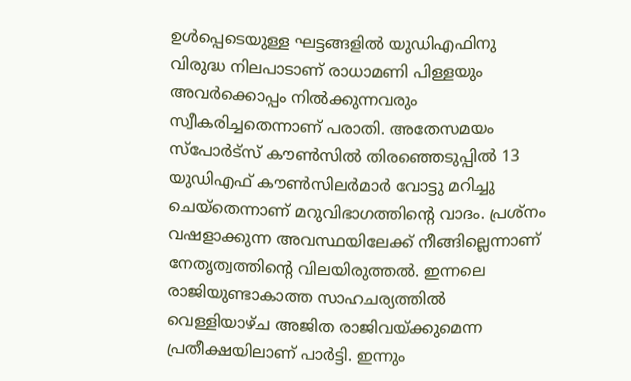ഉൾപ്പെടെയുള്ള ഘട്ടങ്ങളിൽ യുഡിഎഫിനു വിരുദ്ധ നിലപാടാണ് രാധാമണി പിള്ളയും അവർക്കൊപ്പം നിൽക്കുന്നവരും സ്വീകരിച്ചതെന്നാണ് പരാതി. അതേസമയം സ്പോർട്സ് കൗൺസിൽ തിരഞ്ഞെടുപ്പിൽ 13 യുഡിഎഫ് കൗൺസിലർമാർ വോട്ടു മറിച്ചു ചെയ്തെന്നാണ് മറുവിഭാഗത്തിന്റെ വാദം. പ്രശ്നം വഷളാക്കുന്ന അവസ്ഥയിലേക്ക് നീങ്ങില്ലെന്നാണ് നേതൃത്വത്തിന്റെ വിലയിരുത്തൽ. ഇന്നലെ രാജിയുണ്ടാകാത്ത സാഹചര്യത്തിൽ വെള്ളിയാഴ്ച അജിത രാജിവയ്ക്കുമെന്ന പ്രതീക്ഷയിലാണ് പാർട്ടി. ഇന്നും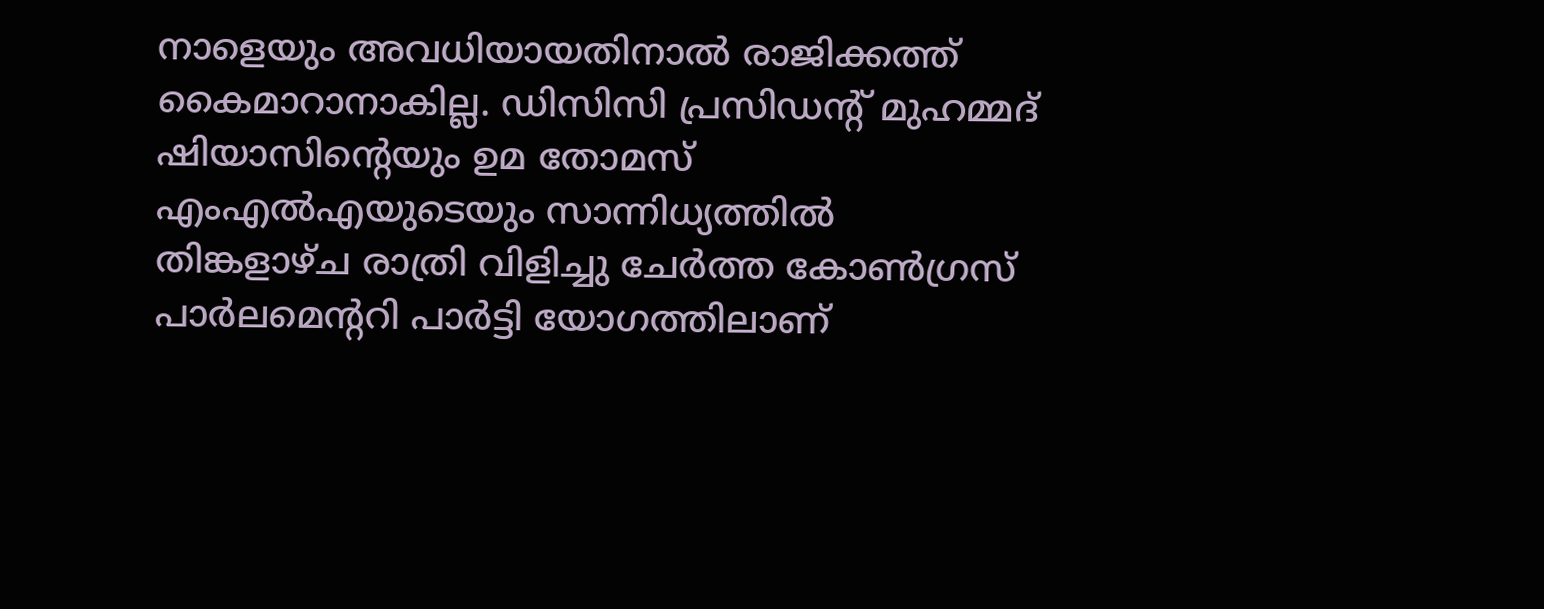നാളെയും അവധിയായതിനാൽ രാജിക്കത്ത് കൈമാറാനാകില്ല. ഡിസിസി പ്രസിഡന്റ് മുഹമ്മദ് ഷിയാസിന്റെയും ഉമ തോമസ് എംഎൽഎയുടെയും സാന്നിധ്യത്തിൽ തിങ്കളാഴ്ച രാത്രി വിളിച്ചു ചേർത്ത കോൺഗ്രസ് പാർലമെന്ററി പാർട്ടി യോഗത്തിലാണ്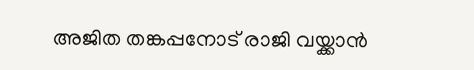അജിത തങ്കപ്പനോട് രാജി വയ്ക്കാൻ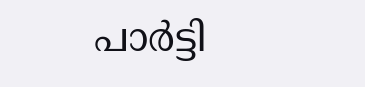പാർട്ടി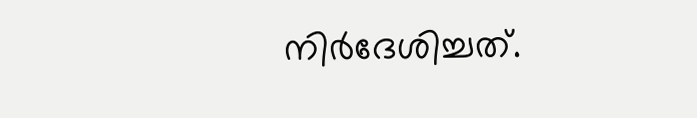നിർദേശിച്ചത്.